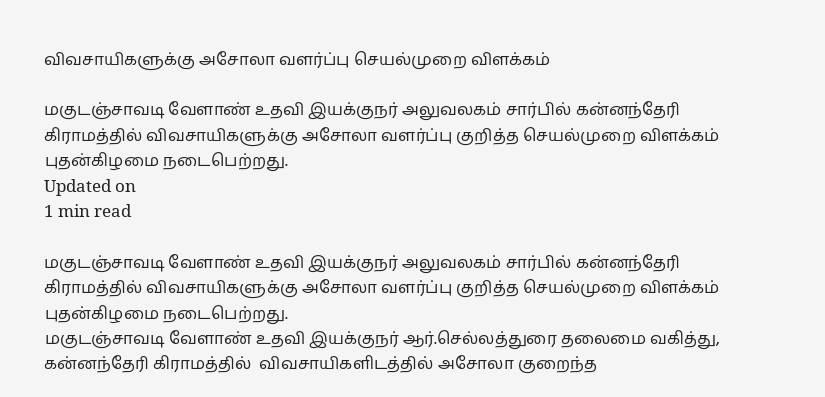விவசாயிகளுக்கு அசோலா வளர்ப்பு செயல்முறை விளக்கம்

மகுடஞ்சாவடி வேளாண் உதவி இயக்குநர் அலுவலகம் சார்பில் கன்னந்தேரி கிராமத்தில் விவசாயிகளுக்கு அசோலா வளர்ப்பு குறித்த செயல்முறை விளக்கம்  புதன்கிழமை நடைபெற்றது.
Updated on
1 min read

மகுடஞ்சாவடி வேளாண் உதவி இயக்குநர் அலுவலகம் சார்பில் கன்னந்தேரி கிராமத்தில் விவசாயிகளுக்கு அசோலா வளர்ப்பு குறித்த செயல்முறை விளக்கம்  புதன்கிழமை நடைபெற்றது.
மகுடஞ்சாவடி வேளாண் உதவி இயக்குநர் ஆர்.செல்லத்துரை தலைமை வகித்து,  கன்னந்தேரி கிராமத்தில்  விவசாயிகளிடத்தில் அசோலா குறைந்த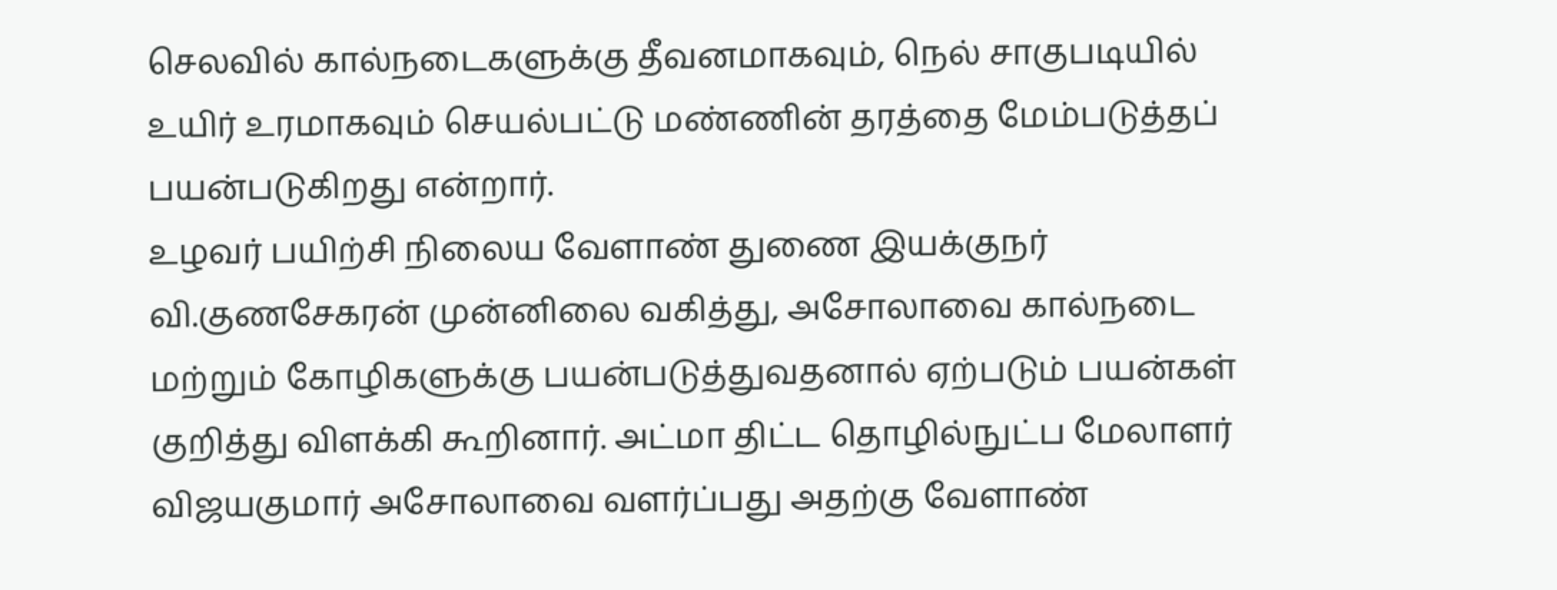செலவில் கால்நடைகளுக்கு தீவனமாகவும், நெல் சாகுபடியில் உயிர் உரமாகவும் செயல்பட்டு மண்ணின் தரத்தை மேம்படுத்தப் பயன்படுகிறது என்றார்.
உழவர் பயிற்சி நிலைய வேளாண் துணை இயக்குநர் வி.குணசேகரன் முன்னிலை வகித்து, அசோலாவை கால்நடை மற்றும் கோழிகளுக்கு பயன்படுத்துவதனால் ஏற்படும் பயன்கள் குறித்து விளக்கி கூறினார். அட்மா திட்ட தொழில்நுட்ப மேலாளர் விஜயகுமார் அசோலாவை வளர்ப்பது அதற்கு வேளாண்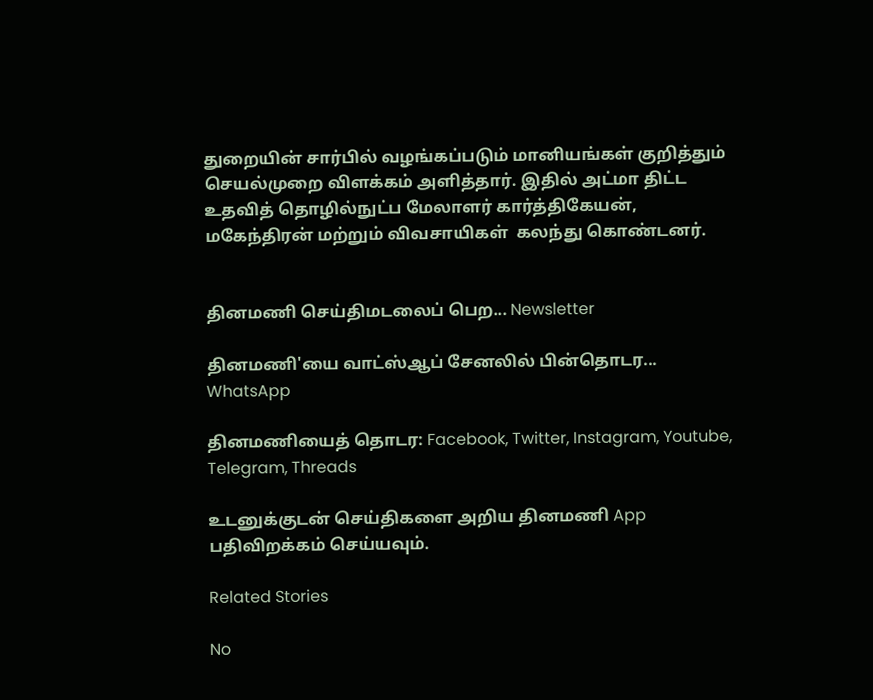துறையின் சார்பில் வழங்கப்படும் மானியங்கள் குறித்தும் செயல்முறை விளக்கம் அளித்தார். இதில் அட்மா திட்ட உதவித் தொழில்நுட்ப மேலாளர் கார்த்திகேயன்,  மகேந்திரன் மற்றும் விவசாயிகள்  கலந்து கொண்டனர்.


தினமணி செய்திமடலைப் பெற... Newsletter

தினமணி'யை வாட்ஸ்ஆப் சேனலில் பின்தொடர... WhatsApp

தினமணியைத் தொடர: Facebook, Twitter, Instagram, Youtube, Telegram, Threads

உடனுக்குடன் செய்திகளை அறிய தினமணி App பதிவிறக்கம் செய்யவும்.

Related Stories

No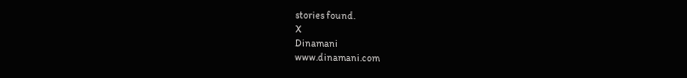stories found.
X
Dinamani
www.dinamani.com